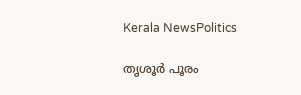Kerala NewsPolitics

തൃശൂര്‍ പൂരം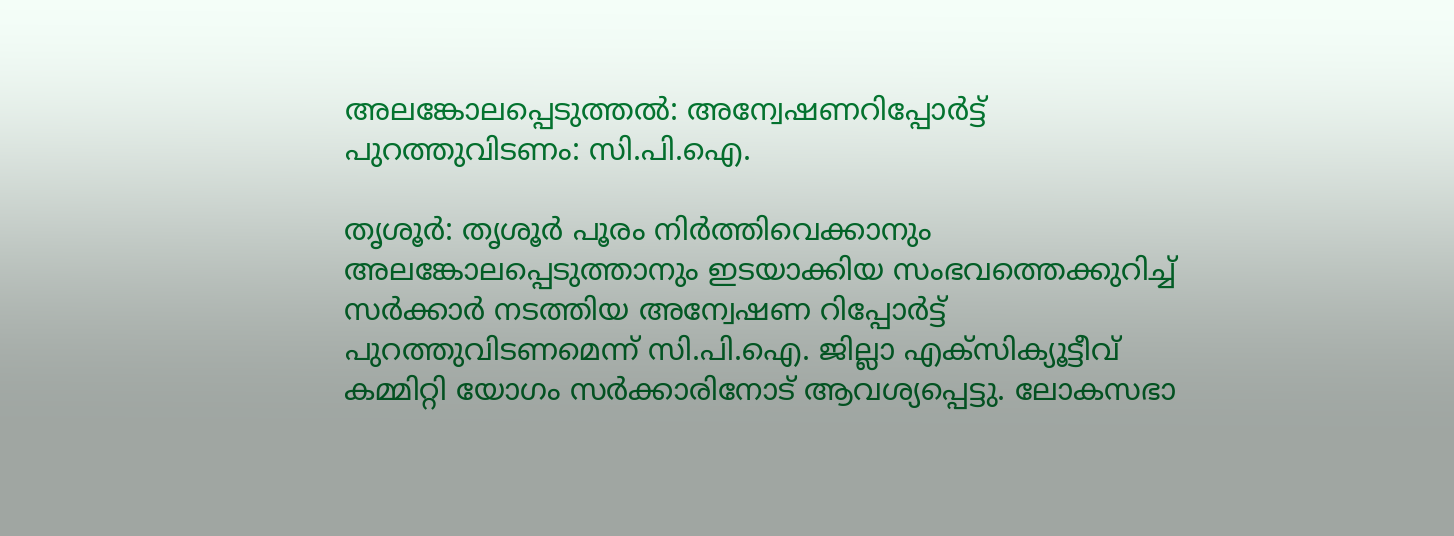അലങ്കോലപ്പെടുത്തല്‍: അന്വേഷണറിപ്പോര്‍ട്ട് പുറത്തുവിടണം: സി.പി.ഐ.

തൃശൂര്‍: തൃശൂര്‍ പൂരം നിര്‍ത്തിവെക്കാനും അലങ്കോലപ്പെടുത്താനും ഇടയാക്കിയ സംഭവത്തെക്കുറിച്ച് സര്‍ക്കാര്‍ നടത്തിയ അന്വേഷണ റിപ്പോര്‍ട്ട് പുറത്തുവിടണമെന്ന് സി.പി.ഐ. ജില്ലാ എക്സിക്യൂട്ടീവ് കമ്മിറ്റി യോഗം സര്‍ക്കാരിനോട് ആവശ്യപ്പെട്ടു. ലോകസഭാ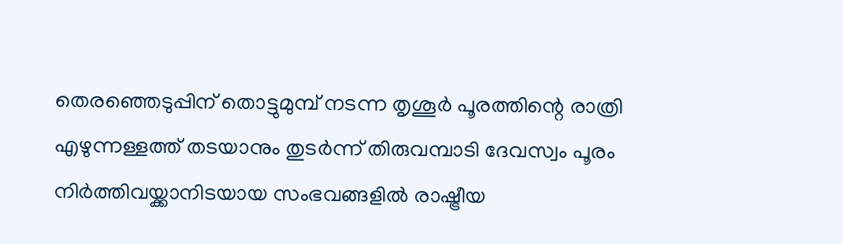തെരഞ്ഞെടുപ്പിന് തൊട്ടുമുമ്പ് നടന്ന തൃശൂര്‍ പൂരത്തിന്റെ രാത്രി എഴുന്നള്ളത്ത് തടയാനും തുടര്‍ന്ന് തിരുവമ്പാടി ദേവസ്വം പൂരം നിര്‍ത്തിവയ്ക്കാനിടയായ സംഭവങ്ങളില്‍ രാഷ്ട്രീയ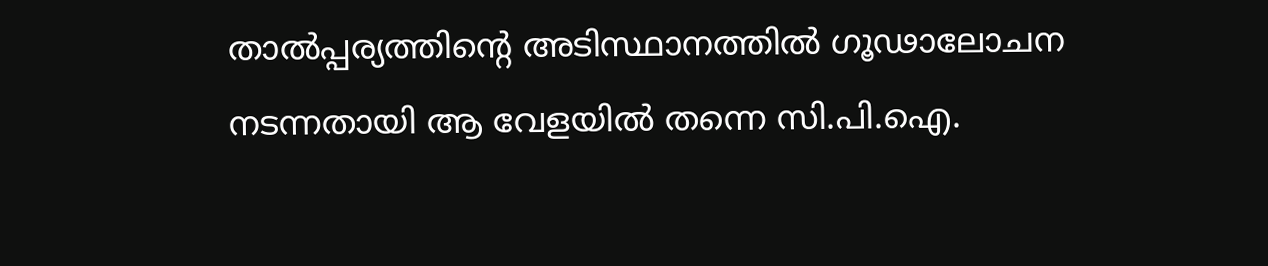താല്‍പ്പര്യത്തിന്റെ അടിസ്ഥാനത്തില്‍ ഗൂഢാലോചന നടന്നതായി ആ വേളയില്‍ തന്നെ സി.പി.ഐ.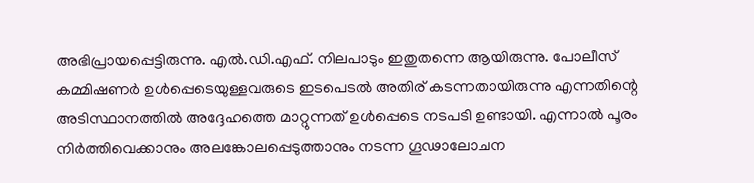അഭിപ്രായപ്പെട്ടിരുന്നു. എല്‍.ഡി.എഫ്. നിലപാടും ഇതുതന്നെ ആയിരുന്നു. പോലീസ് കമ്മിഷണര്‍ ഉള്‍പ്പെടെയുള്ളവരുടെ ഇടപെടല്‍ അതിര് കടന്നതായിരുന്നു എന്നതിന്റെ അടിസ്ഥാനത്തില്‍ അദ്ദേഹത്തെ മാറ്റുന്നത് ഉള്‍പ്പെടെ നടപടി ഉണ്ടായി. എന്നാല്‍ പൂരം നിര്‍ത്തിവെക്കാനും അലങ്കോലപ്പെടുത്താനും നടന്ന ഗൂഢാലോചന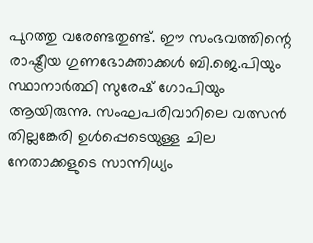പുറത്തു വരേണ്ടതുണ്ട്. ഈ സംഭവത്തിന്റെ രാഷ്ട്രീയ ഗുണഭോക്താക്കള്‍ ബി.ജെ.പിയും സ്ഥാനാര്‍ത്ഥി സുരേഷ് ഗോപിയും ആയിരുന്നു. സംഘപരിവാറിലെ വത്സന്‍ തില്ലങ്കേരി ഉള്‍പ്പെടെയുള്ള ചില നേതാക്കളുടെ സാന്നിധ്യം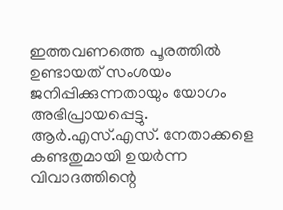ഇത്തവണത്തെ പൂരത്തില്‍ ഉണ്ടായത് സംശയം ജനിപ്പിക്കുന്നതായും യോഗം അഭിപ്രായപ്പെട്ടു. ആര്‍.എസ്.എസ്. നേതാക്കളെ കണ്ടതുമായി ഉയര്‍ന്ന വിവാദത്തിന്റെ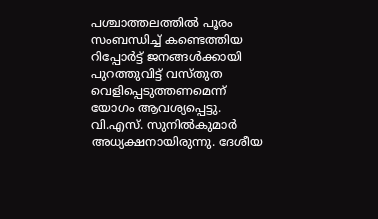പശ്ചാത്തലത്തില്‍ പൂരം സംബന്ധിച്ച് കണ്ടെത്തിയ റിപ്പോര്‍ട്ട് ജനങ്ങള്‍ക്കായി പുറത്തുവിട്ട് വസ്തുത വെളിപ്പെടുത്തണമെന്ന് യോഗം ആവശ്യപ്പെട്ടു. വി.എസ്. സുനില്‍കുമാര്‍ അധ്യക്ഷനായിരുന്നു. ദേശീയ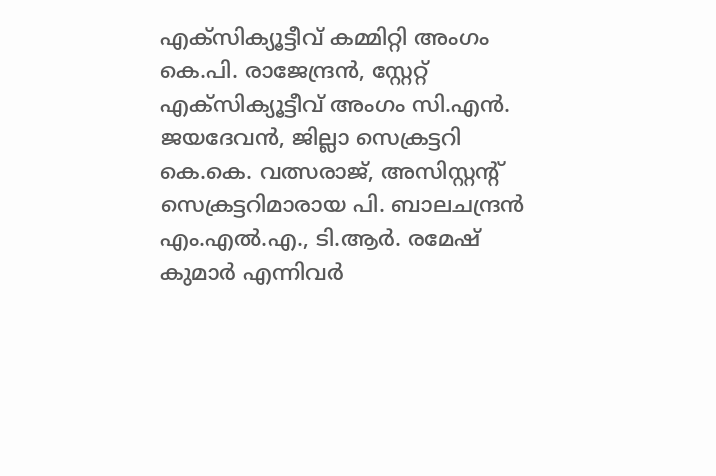എക്സിക്യൂട്ടീവ് കമ്മിറ്റി അംഗം കെ.പി. രാജേന്ദ്രന്‍, സ്റ്റേറ്റ് എക്സിക്യൂട്ടീവ് അംഗം സി.എന്‍. ജയദേവന്‍, ജില്ലാ സെക്രട്ടറി കെ.കെ. വത്സരാജ്, അസിസ്റ്റന്റ് സെക്രട്ടറിമാരായ പി. ബാലചന്ദ്രന്‍ എം.എല്‍.എ., ടി.ആര്‍. രമേഷ് കുമാര്‍ എന്നിവര്‍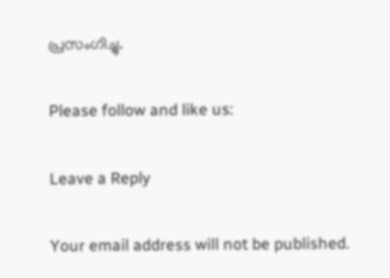പ്രസംഗിച്ചു.

Please follow and like us:

Leave a Reply

Your email address will not be published.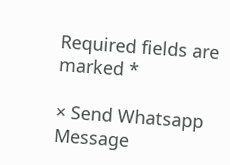Required fields are marked *

× Send Whatsapp Message